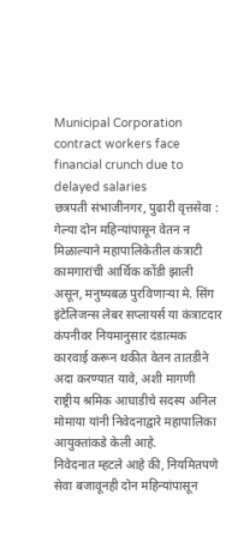Municipal Corporation contract workers face financial crunch due to delayed salaries
छत्रपती संभाजीनगर, पुढारी वृत्तसेवा : गेल्या दोन महिन्यांपासून वेतन न मिळाल्याने महापालिकेतील कंत्राटी कामगारांची आर्थिक कोंडी झाली असून, मनुष्यबळ पुरविणाऱ्या मे. सिंग इंटेलिजन्स लेबर सप्लायर्स या कंत्राटदार कंपनीवर नियमानुसार दंडात्मक कारवाई करून थकीत वेतन तातडीने अदा करण्यात यावे, अशी मागणी राष्ट्रीय श्रमिक आघाडीचे सदस्य अनिल मोमाया यांनी निवेदनाद्वारे महापालिका आयुक्तांकडे केली आहे.
निवेदनात म्हटले आहे की, नियमितपणे सेवा बजावूनही दोन महिन्यांपासून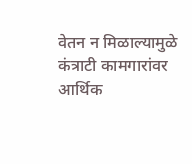वेतन न मिळाल्यामुळे कंत्राटी कामगारांवर आर्थिक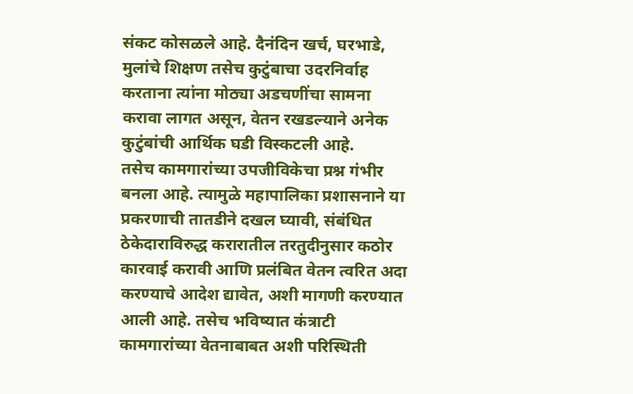संकट कोसळले आहे. दैनंदिन खर्च, घरभाडे, मुलांचे शिक्षण तसेच कुटुंबाचा उदरनिर्वाह करताना त्यांना मोठ्या अडचणींचा सामना करावा लागत असून, वेतन रखडल्याने अनेक कुटुंबांची आर्थिक घडी विस्कटली आहे.
तसेच कामगारांच्या उपजीविकेचा प्रश्न गंभीर बनला आहे. त्यामुळे महापालिका प्रशासनाने या प्रकरणाची तातडीने दखल घ्यावी, संबंधित ठेकेदाराविरुद्ध करारातील तरतुदीनुसार कठोर कारवाई करावी आणि प्रलंबित वेतन त्वरित अदा करण्याचे आदेश द्यावेत, अशी मागणी करण्यात आली आहे. तसेच भविष्यात कंत्राटी कामगारांच्या वेतनाबाबत अशी परिस्थिती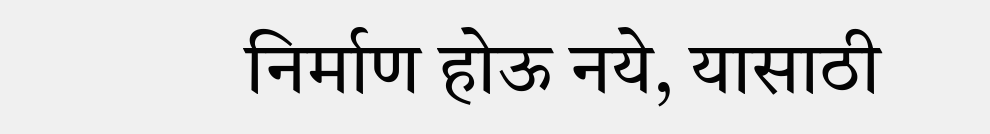निर्माण होऊ नये, यासाठी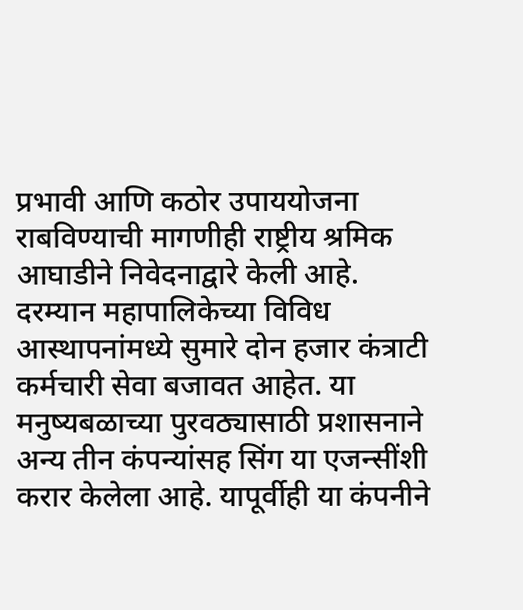प्रभावी आणि कठोर उपाययोजना राबविण्याची मागणीही राष्ट्रीय श्रमिक आघाडीने निवेदनाद्वारे केली आहे.
दरम्यान महापालिकेच्या विविध आस्थापनांमध्ये सुमारे दोन हजार कंत्राटी कर्मचारी सेवा बजावत आहेत. या मनुष्यबळाच्या पुरवठ्यासाठी प्रशासनाने अन्य तीन कंपन्यांसह सिंग या एजन्सींशी करार केलेला आहे. यापूर्वीही या कंपनीने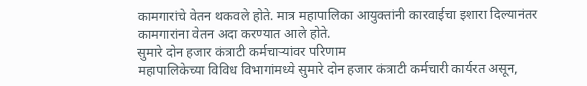कामगारांचे वेतन थकवले होते. मात्र महापालिका आयुक्तांनी कारवाईचा इशारा दिल्यानंतर कामगारांना वेतन अदा करण्यात आले होते.
सुमारे दोन हजार कंत्राटी कर्मचाऱ्यांवर परिणाम
महापालिकेच्या विविध विभागांमध्ये सुमारे दोन हजार कंत्राटी कर्मचारी कार्यरत असून,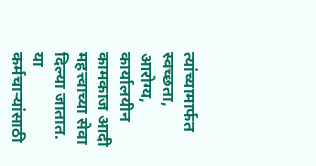त्यांच्यामार्फत स्वच्छता, आरोग्य, कार्यालयीन कामकाज आदी महत्त्वाच्या सेवा दिल्या जातात. या कर्मचाऱ्यांसाठी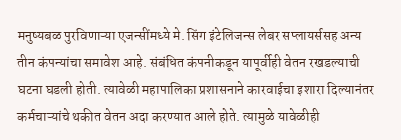मनुष्यबळ पुरविणाऱ्या एजन्सींमध्ये मे. सिंग इंटेलिजन्स लेबर सप्लायर्ससह अन्य तीन कंपन्यांचा समावेश आहे. संबंधित कंपनीकडून यापूर्वीही वेतन रखडल्याची घटना घडली होती. त्यावेळी महापालिका प्रशासनाने कारवाईचा इशारा दिल्यानंतर कर्मचाऱ्यांचे थकीत वेतन अदा करण्यात आले होते. त्यामुळे यावेळीही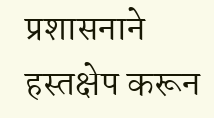प्रशासनाने हस्तक्षेप करून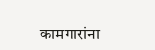कामगारांना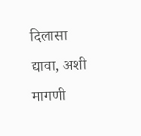दिलासा द्यावा, अशी मागणी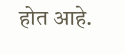होत आहे.